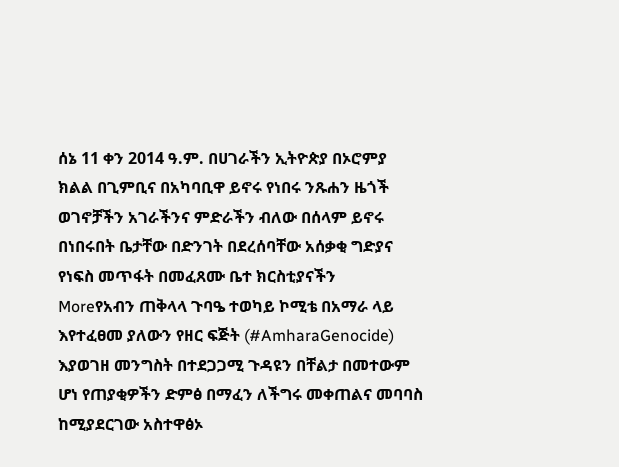ሰኔ 11 ቀን 2014 ዓ.ም. በሀገራችን ኢትዮጵያ በኦሮምያ ክልል በጊምቢና በአካባቢዋ ይኖሩ የነበሩ ንጹሐን ዜጎች ወገኖቻችን አገራችንና ምድራችን ብለው በሰላም ይኖሩ በነበሩበት ቤታቸው በድንገት በደረሰባቸው አሰቃቂ ግድያና የነፍስ መጥፋት በመፈጸሙ ቤተ ክርስቲያናችን
Moreየአብን ጠቅላላ ጉባዔ ተወካይ ኮሚቴ በአማራ ላይ እየተፈፀመ ያለውን የዘር ፍጅት (#AmharaGenocide) እያወገዘ መንግስት በተደጋጋሚ ጉዳዩን በቸልታ በመተውም ሆነ የጠያቂዎችን ድምፅ በማፈን ለችግሩ መቀጠልና መባባስ ከሚያደርገው አስተዋፅኦ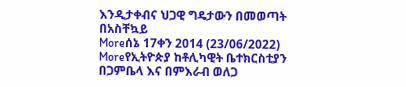እንዲታቀብና ህጋዊ ግዴታውን በመወጣት በአስቸኳይ
Moreሰኔ 17ቀን 2014 (23/06/2022)
Moreየኢትዮጵያ ከቶሊካዊት ቤተክርስቲያን በጋምቤላ እና በምእራብ ወለጋ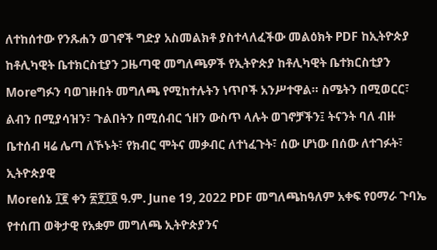ለተከሰተው የንጹሐን ወገኖች ግድያ አስመልክቶ ያስተላለፈችው መልዕክት PDF ከኢትዮጵያ ከቶሊካዊት ቤተክርስቲያን ጋዜጣዊ መግለጫዎች የኢትዮጵያ ከቶሊካዊት ቤተክርስቲያን
Moreግፉን ባወገዙበት መግለጫ የሚከተሉትን ነጥቦች አንሥተዋል። ስሜትን በሚወርር፣ ልብን በሚያሳዝን፣ ጉልበትን በሚሰብር ኀዘን ውስጥ ላሉት ወገኖቻችን፤ ትናንት ባለ ብዙ ቤተሰብ ዛሬ ሌጣ ለኾኑት፣ የክብር ሞትና መቃብር ለተነፈጉት፣ ሰው ሆነው በሰው ለተገፉት፣ ኢትዮጵያዊ
Moreሰኔ ፲፪ ቀን ፳፻፲፬ ዓ.ም. June 19, 2022 PDF መግለጫከዓለም አቀፍ የዐማራ ጉባኤ የተሰጠ ወቅታዊ የአቋም መግለጫ ኢትዮጵያንና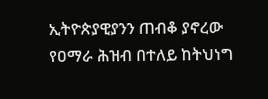ኢትዮጵያዊያንን ጠብቆ ያኖረው የዐማራ ሕዝብ በተለይ ከትህነግ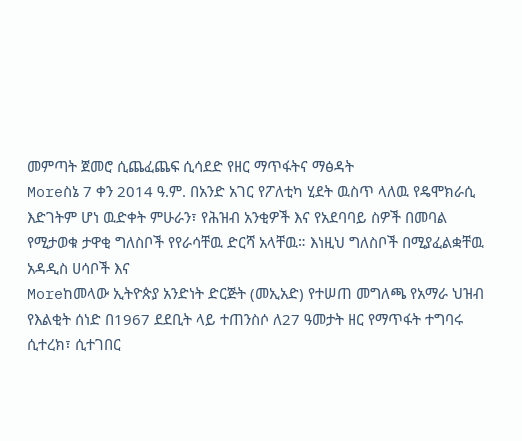መምጣት ጀመሮ ሲጨፈጨፍ ሲሳደድ የዘር ማጥፋትና ማፅዳት
Moreስኔ 7 ቀን 2014 ዓ.ም. በአንድ አገር የፖለቲካ ሂደት ዉስጥ ላለዉ የዴሞክራሲ እድገትም ሆነ ዉድቀት ምሁራን፣ የሕዝብ አንቂዎች እና የአደባባይ ስዎች በመባል የሚታወቁ ታዋቂ ግለስቦች የየራሳቸዉ ድርሻ አላቸዉ። እነዚህ ግለስቦች በሚያፈልቋቸዉ አዳዲስ ሀሳቦች እና
Moreከመላው ኢትዮጵያ አንድነት ድርጅት (መኢአድ) የተሠጠ መግለጫ የአማራ ህዝብ የእልቂት ሰነድ በ1967 ደደቢት ላይ ተጠንስሶ ለ27 ዓመታት ዘር የማጥፋት ተግባሩ ሲተረክ፣ ሲተገበር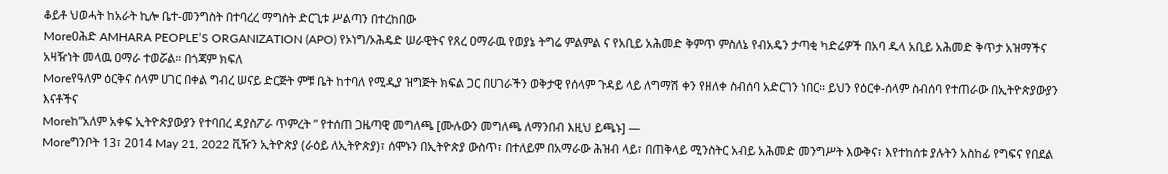ቆይቶ ህወሓት ከአራት ኪሎ ቤተ-መንግስት በተባረረ ማግስት ድርጊቱ ሥልጣን በተረከበው
Moreዐሕድ AMHARA PEOPLE’S ORGANIZATION (APO) የኦነግ/ኦሕዴድ ሠራዊትና የጸረ ዐማራዉ የወያኔ ትግሬ ምልምል ና የአቢይ አሕመድ ቅምጥ ምስለኔ የብአዴን ታጣቂ ካድሬዎች በአባ ዱላ አቢይ አሕመድ ቅጥታ አዝማችና አዛዥነት መላዉ ዐማራ ተወሯል። በጎጃም ክፍለ
Moreየዓለም ዕርቅና ሰላም ሀገር በቀል ግብረ ሠናይ ድርጅት ምቹ ቤት ከተባለ የሚዲያ ዝግጅት ክፍል ጋር በሀገራችን ወቅታዊ የሰላም ጉዳይ ላይ ለግማሽ ቀን የዘለቀ ስብሰባ አድርገን ነበር፡፡ ይህን የዕርቀ-ሰላም ስብሰባ የተጠራው በኢትዮጵያውያን እናቶችና
Moreከ”አለም አቀፍ ኢትዮጵያውያን የተባበረ ዳያስፖራ ጥምረት ” የተሰጠ ጋዜጣዊ መግለጫ [ሙሉውን መግለጫ ለማንበብ እዚህ ይጫኑ] —
Moreግንቦት 13፣ 2014 May 21, 2022 ቪዥን ኢትዮጵያ (ራዕይ ለኢትዮጵያ)፣ ሰሞኑን በኢትዮጵያ ውስጥ፣ በተለይም በአማራው ሕዝብ ላይ፣ በጠቅላይ ሚንስትር አብይ አሕመድ መንግሥት እውቅና፣ እየተከሰቱ ያሉትን አስከፊ የግፍና የበደል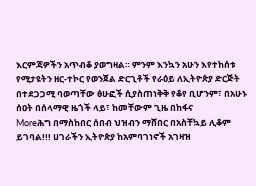እርምጃዎችን አጥብቆ ያወግዛል። ምንም እንኳን አሁን እየተከሰቱ የሚታዩትን ዘር-ተኮር የወንጀል ድርጊቶች የራዕይ ለኢትዮጵያ ድርጅት በተደጋጋሚ ባወጣቸው ፅሁፎች ሲያስጠነቅቅ የቆየ ቢሆንም፣ በአሁኑ ሰዐት በሰላማዊ ዜጎች ላይ፣ ከመቸውም ጊዜ በከፋና
Moreሕግ በማስከበር ሰበብ ህዝብን ማሸበር በአስቸኳይ ሊቆም ይገባል!!! ሀገራችን ኢትዮጵያ ከአምባገነኖች አገዛዝ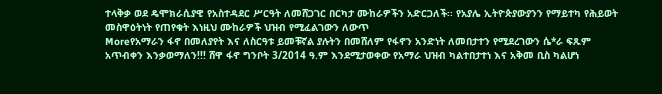ተላቅቃ ወደ ዴሞክራሲያዊ የአስተዳደር ሥርዓት ለመሸጋገር በርካታ ሙከራዎችን አድርጋለች፡፡ የአያሌ ኢትዮጵያውያንን የማይተካ የሕይወት መስዋዕትነት የጠየቁት እነዚህ ሙከራዎች ህዝብ የሚፈልገውን ለውጥ
Moreየአማራን ፋኖ በመለያየት እና ለስርዓቱ ይመቹኛል ያሉትን በመሸለም የፋኖን አንድነት ለመበታተን የሚደረገውን ሴ*ራ ፍጹም አጥብቀን እንቃወማለን!!! ሸዋ ፋኖ ግንቦት 3/2014 ዓ.ም እንደሚታወቀው የአማራ ህዝብ ካልተበታተነ እና አቅመ ቢስ ካልሆነ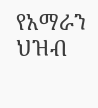የአማራን ህዝብ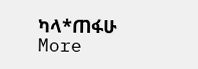ካላ*ጠፋሁ
More